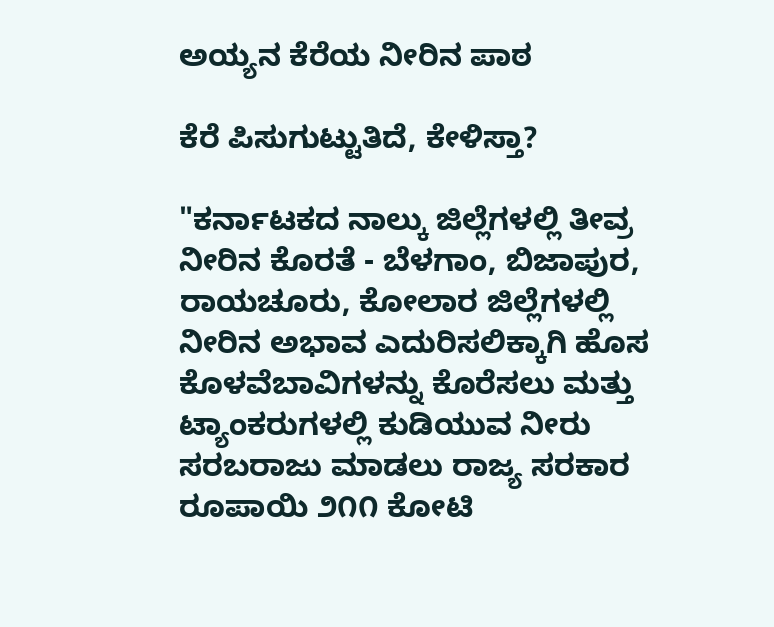ಅಯ್ಯನ ಕೆರೆಯ ನೀರಿನ ಪಾಠ

ಕೆರೆ ಪಿಸುಗುಟ್ಟುತಿದೆ, ಕೇಳಿಸ್ತಾ?

"ಕರ್ನಾಟಕದ ನಾಲ್ಕು ಜಿಲ್ಲೆಗಳಲ್ಲಿ ತೀವ್ರ ನೀರಿನ ಕೊರತೆ - ಬೆಳಗಾಂ, ಬಿಜಾಪುರ, ರಾಯಚೂರು, ಕೋಲಾರ ಜಿಲ್ಲೆಗಳಲ್ಲಿ ನೀರಿನ ಅಭಾವ ಎದುರಿಸಲಿಕ್ಕಾಗಿ ಹೊಸ ಕೊಳವೆಬಾವಿಗಳನ್ನು ಕೊರೆಸಲು ಮತ್ತು ಟ್ಯಾಂಕರುಗಳಲ್ಲಿ ಕುಡಿಯುವ ನೀರು ಸರಬರಾಜು ಮಾಡಲು ರಾಜ್ಯ ಸರಕಾರ ರೂಪಾಯಿ ೨೧೧ ಕೋಟಿ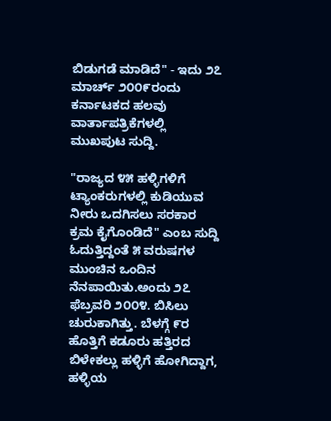ಬಿಡುಗಡೆ ಮಾಡಿದೆ" - ಇದು ೨೭ ಮಾರ್ಚ್ ೨೦೦೯ರಂದು ಕರ್ನಾಟಕದ ಹಲವು ವಾರ್ತಾಪತ್ರಿಕೆಗಳಲ್ಲಿ ಮುಖಪುಟ ಸುದ್ದಿ.

"ರಾಜ್ಯದ ೪೫ ಹಳ್ಳಿಗಳಿಗೆ ಟ್ಯಾಂಕರುಗಳಲ್ಲಿ ಕುಡಿಯುವ ನೀರು ಒದಗಿಸಲು ಸರಕಾರ ಕ್ರಮ ಕೈಗೊಂಡಿದೆ" ಎಂಬ ಸುದ್ದಿ ಓದುತ್ತಿದ್ದಂತೆ ೫ ವರುಷಗಳ ಮುಂಚಿನ ಒಂದಿನ ನೆನಪಾಯಿತು.ಅಂದು ೨೭ ಫೆಬ್ರವರಿ ೨೦೦೪. ಬಿಸಿಲು ಚುರುಕಾಗಿತ್ತು. ಬೆಳಗ್ಗೆ ೯ರ ಹೊತ್ತಿಗೆ ಕಡೂರು ಹತ್ತಿರದ ಬಿಳೇಕಲ್ಲು ಹಳ್ಳಿಗೆ ಹೋಗಿದ್ದಾಗ, ಹಳ್ಳಿಯ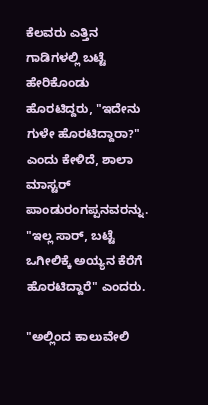ಕೆಲವರು ಎತ್ತಿನ ಗಾಡಿಗಳಲ್ಲಿ ಬಟ್ಟೆ ಹೇರಿಕೊಂಡು ಹೊರಟಿದ್ದರು, "ಇದೇನು ಗುಳೇ ಹೊರಟಿದ್ದಾರಾ?" ಎಂದು ಕೇಳಿದೆ, ಶಾಲಾ ಮಾಸ್ಟರ್ ಪಾಂಡುರಂಗಪ್ಪನವರನ್ನು. "ಇಲ್ಲ ಸಾರ್, ಬಟ್ಟೆ ಒಗೀಲಿಕ್ಕೆ ಅಯ್ಯನ ಕೆರೆಗೆ ಹೊರಟಿದ್ದಾರೆ" ಎಂದರು.

"ಅಲ್ಲಿಂದ ಕಾಲುವೇಲಿ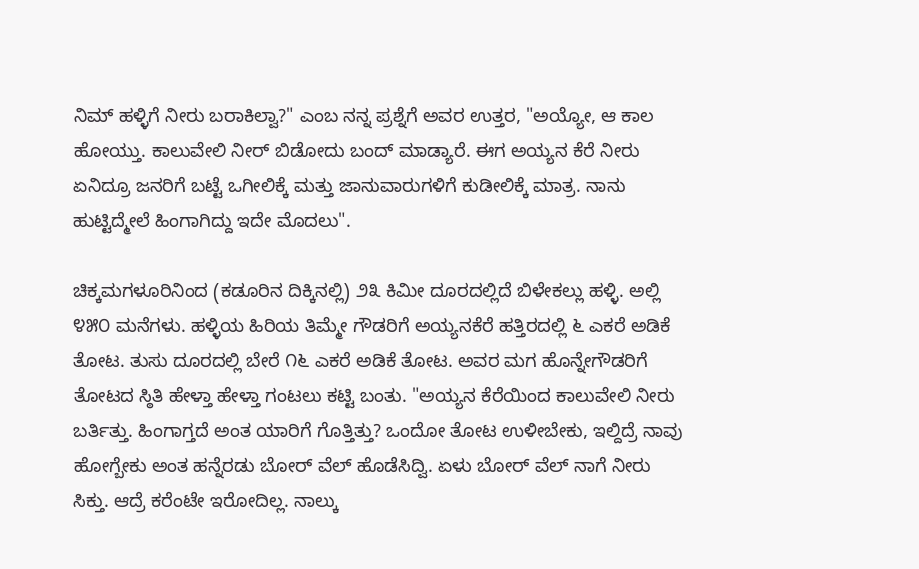ನಿಮ್ ಹಳ್ಳಿಗೆ ನೀರು ಬರಾಕಿಲ್ವಾ?" ಎಂಬ ನನ್ನ ಪ್ರಶ್ನೆಗೆ ಅವರ ಉತ್ತರ, "ಅಯ್ಯೋ, ಆ ಕಾಲ ಹೋಯ್ತು. ಕಾಲುವೇಲಿ ನೀರ್ ಬಿಡೋದು ಬಂದ್ ಮಾಡ್ಯಾರೆ. ಈಗ ಅಯ್ಯನ ಕೆರೆ ನೀರು ಏನಿದ್ರೂ ಜನರಿಗೆ ಬಟ್ಟೆ ಒಗೀಲಿಕ್ಕೆ ಮತ್ತು ಜಾನುವಾರುಗಳಿಗೆ ಕುಡೀಲಿಕ್ಕೆ ಮಾತ್ರ. ನಾನು ಹುಟ್ಟಿದ್ಮೇಲೆ ಹಿಂಗಾಗಿದ್ದು ಇದೇ ಮೊದಲು".

ಚಿಕ್ಕಮಗಳೂರಿನಿಂದ (ಕಡೂರಿನ ದಿಕ್ಕಿನಲ್ಲಿ) ೨೩ ಕಿಮೀ ದೂರದಲ್ಲಿದೆ ಬಿಳೇಕಲ್ಲು ಹಳ್ಳಿ. ಅಲ್ಲಿ ೪೫೦ ಮನೆಗಳು. ಹಳ್ಳಿಯ ಹಿರಿಯ ತಿಮ್ಮೇ ಗೌಡರಿಗೆ ಅಯ್ಯನಕೆರೆ ಹತ್ತಿರದಲ್ಲಿ ೬ ಎಕರೆ ಅಡಿಕೆ ತೋಟ. ತುಸು ದೂರದಲ್ಲಿ ಬೇರೆ ೧೬ ಎಕರೆ ಅಡಿಕೆ ತೋಟ. ಅವರ ಮಗ ಹೊನ್ನೇಗೌಡರಿಗೆ ತೋಟದ ಸ್ಠಿತಿ ಹೇಳ್ತಾ ಹೇಳ್ತಾ ಗಂಟಲು ಕಟ್ಟಿ ಬಂತು. "ಅಯ್ಯನ ಕೆರೆಯಿಂದ ಕಾಲುವೇಲಿ ನೀರು ಬರ್ತಿತ್ತು. ಹಿಂಗಾಗ್ತದೆ ಅಂತ ಯಾರಿಗೆ ಗೊತ್ತಿತ್ತು? ಒಂದೋ ತೋಟ ಉಳೀಬೇಕು, ಇಲ್ದಿದ್ರೆ ನಾವು ಹೋಗ್ಬೇಕು ಅಂತ ಹನ್ನೆರಡು ಬೋರ್ ವೆಲ್ ಹೊಡೆಸಿದ್ವಿ. ಏಳು ಬೋರ್ ವೆಲ್ ನಾಗೆ ನೀರು ಸಿಕ್ತು. ಆದ್ರೆ ಕರೆಂಟೇ ಇರೋದಿಲ್ಲ. ನಾಲ್ಕು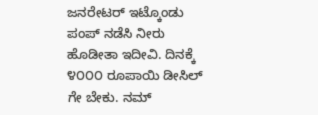ಜನರೇಟರ್ ಇಟ್ಕೊಂಡು ಪಂಪ್ ನಡೆಸಿ ನೀರು ಹೊಡೀತಾ ಇದೀವಿ. ದಿನಕ್ಕೆ ೪೦೦೦ ರೂಪಾಯಿ ಡೀಸಿಲ್ ಗೇ ಬೇಕು. ನಮ್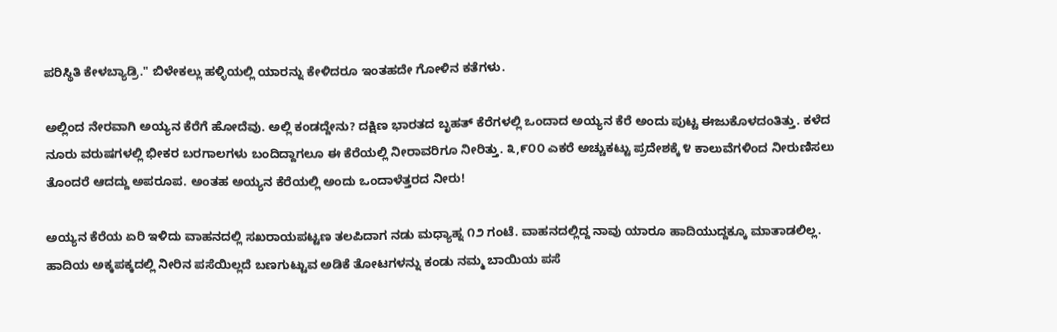ಪರಿಸ್ಥಿತಿ ಕೇಳಬ್ಯಾಡ್ರಿ." ಬಿಳೇಕಲ್ಲು ಹಳ್ಳಿಯಲ್ಲಿ ಯಾರನ್ನು ಕೇಳಿದರೂ ಇಂತಹದೇ ಗೋಳಿನ ಕತೆಗಳು.

ಅಲ್ಲಿಂದ ನೇರವಾಗಿ ಅಯ್ಯನ ಕೆರೆಗೆ ಹೋದೆವು. ಅಲ್ಲಿ ಕಂಡದ್ದೇನು? ದಕ್ಷಿಣ ಭಾರತದ ಬೃಹತ್ ಕೆರೆಗಳಲ್ಲಿ ಒಂದಾದ ಅಯ್ಯನ ಕೆರೆ ಅಂದು ಪುಟ್ಟ ಈಜುಕೊಳದಂತಿತ್ತು. ಕಳೆದ ನೂರು ವರುಷಗಳಲ್ಲಿ ಭೀಕರ ಬರಗಾಲಗಳು ಬಂದಿದ್ದಾಗಲೂ ಈ ಕೆರೆಯಲ್ಲಿ ನೀರಾವರಿಗೂ ನೀರಿತ್ತು. ೩,೯೦೦ ಎಕರೆ ಅಚ್ಚುಕಟ್ಟು ಪ್ರದೇಶಕ್ಕೆ ೪ ಕಾಲುವೆಗಳಿಂದ ನೀರುಣಿಸಲು ತೊಂದರೆ ಆದದ್ದು ಅಪರೂಪ. ಅಂತಹ ಅಯ್ಯನ ಕೆರೆಯಲ್ಲಿ ಅಂದು ಒಂದಾಳೆತ್ತರದ ನೀರು!

ಅಯ್ಯನ ಕೆರೆಯ ಏರಿ ಇಳಿದು ವಾಹನದಲ್ಲಿ ಸಖರಾಯಪಟ್ಟಣ ತಲಪಿದಾಗ ನಡು ಮಧ್ಯಾಹ್ನ ೧೨ ಗಂಟೆ. ವಾಹನದಲ್ಲಿದ್ದ ನಾವು ಯಾರೂ ಹಾದಿಯುದ್ದಕ್ಕೂ ಮಾತಾಡಲಿಲ್ಲ. ಹಾದಿಯ ಅಕ್ಕಪಕ್ಕದಲ್ಲಿ ನೀರಿನ ಪಸೆಯಿಲ್ಲದೆ ಬಣಗುಟ್ಟುವ ಅಡಿಕೆ ತೋಟಗಳನ್ನು ಕಂಡು ನಮ್ಮ ಬಾಯಿಯ ಪಸೆ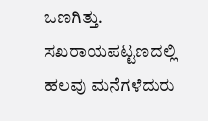ಒಣಗಿತ್ತು. ಸಖರಾಯಪಟ್ಟಣದಲ್ಲಿ ಹಲವು ಮನೆಗಳೆದುರು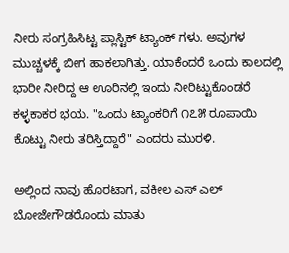ನೀರು ಸಂಗ್ರಹಿಸಿಟ್ಟ ಪ್ಲಾಸ್ಟಿಕ್ ಟ್ಯಾಂಕ್ ಗಳು. ಅವುಗಳ ಮುಚ್ಚಳಕ್ಕೆ ಬೀಗ ಹಾಕಲಾಗಿತ್ತು. ಯಾಕೆಂದರೆ ಒಂದು ಕಾಲದಲ್ಲಿ ಭಾರೀ ನೀರಿದ್ದ ಆ ಊರಿನಲ್ಲಿ ಇಂದು ನೀರಿಟ್ಟುಕೊಂಡರೆ ಕಳ್ಳಕಾಕರ ಭಯ. "ಒಂದು ಟ್ಯಾಂಕರಿಗೆ ೧೭೫ ರೂಪಾಯಿ ಕೊಟ್ಟು ನೀರು ತರಿಸ್ತಿದ್ದಾರೆ" ಎಂದರು ಮುರಳಿ.

ಅಲ್ಲಿಂದ ನಾವು ಹೊರಟಾಗ, ವಕೀಲ ಎಸ್ ಎಲ್ ಬೋಜೇಗೌಡರೊಂದು ಮಾತು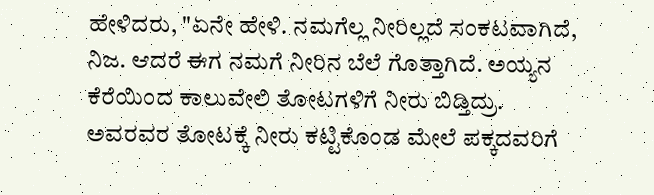ಹೇಳಿದರು, "ಏನೇ ಹೇಳಿ. ನಮಗೆಲ್ಲ ನೀರಿಲ್ಲದೆ ಸಂಕಟವಾಗಿದೆ, ನಿಜ. ಆದರೆ ಈಗ ನಮಗೆ ನೀರಿನ ಬೆಲೆ ಗೊತ್ತಾಗಿದೆ. ಅಯ್ಯನ ಕೆರೆಯಿಂದ ಕಾಲುವೇಲಿ ತೋಟಗಳಿಗೆ ನೀರು ಬಿಡ್ತಿದ್ರು. ಅವರವರ ತೋಟಕ್ಕೆ ನೀರು ಕಟ್ಟಿಕೊಂಡ ಮೇಲೆ ಪಕ್ಕದವರಿಗೆ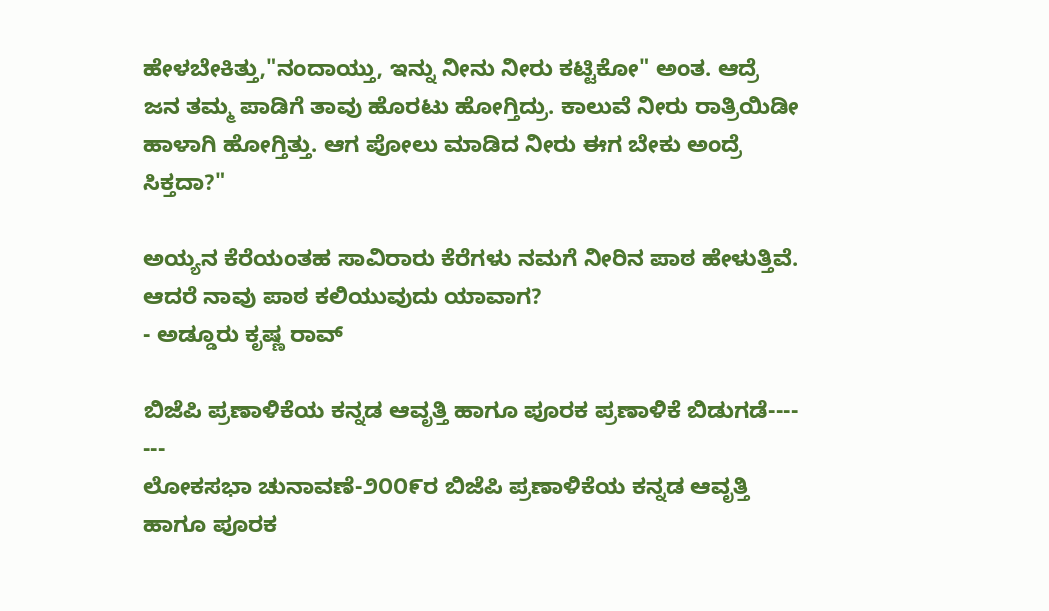ಹೇಳಬೇಕಿತ್ತು,"ನಂದಾಯ್ತು, ಇನ್ನು ನೀನು ನೀರು ಕಟ್ಟಿಕೋ" ಅಂತ. ಆದ್ರೆ ಜನ ತಮ್ಮ ಪಾಡಿಗೆ ತಾವು ಹೊರಟು ಹೋಗ್ತಿದ್ರು. ಕಾಲುವೆ ನೀರು ರಾತ್ರಿಯಿಡೀ ಹಾಳಾಗಿ ಹೋಗ್ತಿತ್ತು. ಆಗ ಪೋಲು ಮಾಡಿದ ನೀರು ಈಗ ಬೇಕು ಅಂದ್ರೆ ಸಿಕ್ತದಾ?"

ಅಯ್ಯನ ಕೆರೆಯಂತಹ ಸಾವಿರಾರು ಕೆರೆಗಳು ನಮಗೆ ನೀರಿನ ಪಾಠ ಹೇಳುತ್ತಿವೆ. ಆದರೆ ನಾವು ಪಾಠ ಕಲಿಯುವುದು ಯಾವಾಗ?
- ಅಡ್ಡೂರು ಕೃಷ್ಣ ರಾವ್

ಬಿಜೆಪಿ ಪ್ರಣಾಳಿಕೆಯ ಕನ್ನಡ ಆವೃತ್ತಿ ಹಾಗೂ ಪೂರಕ ಪ್ರಣಾಳಿಕೆ ಬಿಡುಗಡೆ----
---
ಲೋಕಸಭಾ ಚುನಾವಣೆ-೨೦೦೯ರ ಬಿಜೆಪಿ ಪ್ರಣಾಳಿಕೆಯ ಕನ್ನಡ ಆವೃತ್ತಿ ಹಾಗೂ ಪೂರಕ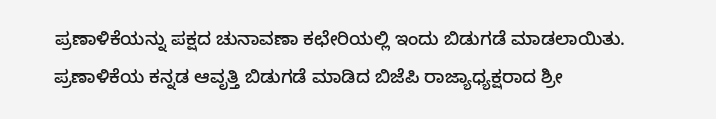ಪ್ರಣಾಳಿಕೆಯನ್ನು ಪಕ್ಷದ ಚುನಾವಣಾ ಕಛೇರಿಯಲ್ಲಿ ಇಂದು ಬಿಡುಗಡೆ ಮಾಡಲಾಯಿತು.
ಪ್ರಣಾಳಿಕೆಯ ಕನ್ನಡ ಆವೃತ್ತಿ ಬಿಡುಗಡೆ ಮಾಡಿದ ಬಿಜೆಪಿ ರಾಜ್ಯಾಧ್ಯಕ್ಷರಾದ ಶ್ರೀ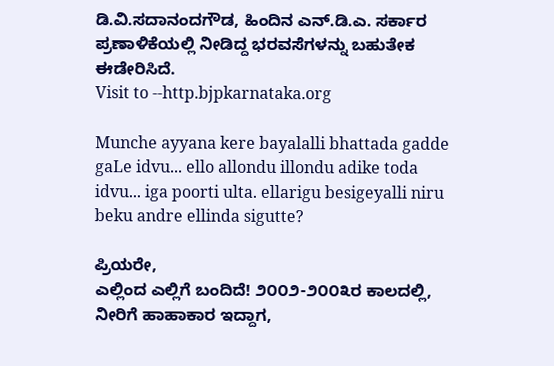ಡಿ.ವಿ.ಸದಾನಂದಗೌಡ, ಹಿಂದಿನ ಎನ್.ಡಿ.ಎ. ಸರ್ಕಾರ ಪ್ರಣಾಳಿಕೆಯಲ್ಲಿ ನೀಡಿದ್ದ ಭರವಸೆಗಳನ್ನು ಬಹುತೇಕ ಈಡೇರಿಸಿದೆ.
Visit to --http.bjpkarnataka.org

Munche ayyana kere bayalalli bhattada gadde gaLe idvu... ello allondu illondu adike toda idvu... iga poorti ulta. ellarigu besigeyalli niru beku andre ellinda sigutte?

ಪ್ರಿಯರೇ,
ಎಲ್ಲಿಂದ ಎಲ್ಲಿಗೆ ಬಂದಿದೆ! ೨೦೦೨-೨೦೦೩ರ ಕಾಲದಲ್ಲಿ, ನೀರಿಗೆ ಹಾಹಾಕಾರ ಇದ್ದಾಗ,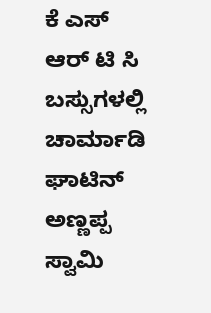ಕೆ ಎಸ್ ಆರ್ ಟಿ ಸಿ ಬಸ್ಸುಗಳಲ್ಲಿ
ಚಾರ್ಮಾಡಿ ಘಾಟಿನ್ ಅಣ್ಣಪ್ಪ ಸ್ವಾಮಿ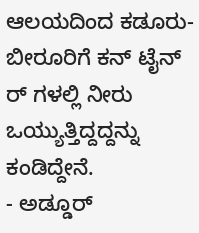ಆಲಯದಿಂದ ಕಡೂರು- ಬೀರೂರಿಗೆ ಕನ್ ಟೈನ್ ರ್ ಗಳಲ್ಲಿ ನೀರು ಒಯ್ಯುತ್ತಿದ್ದದ್ದನ್ನು
ಕಂಡಿದ್ದೇನೆ.
- ಅಡ್ಡೂರ್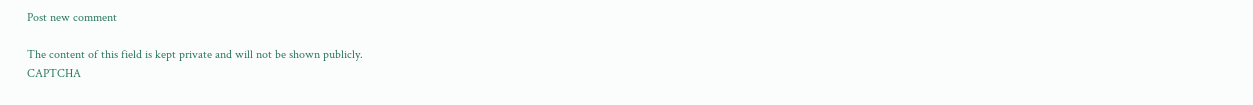Post new comment

The content of this field is kept private and will not be shown publicly.
CAPTCHA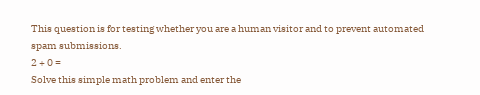This question is for testing whether you are a human visitor and to prevent automated spam submissions.
2 + 0 =
Solve this simple math problem and enter the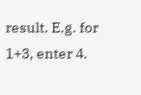result. E.g. for 1+3, enter 4.